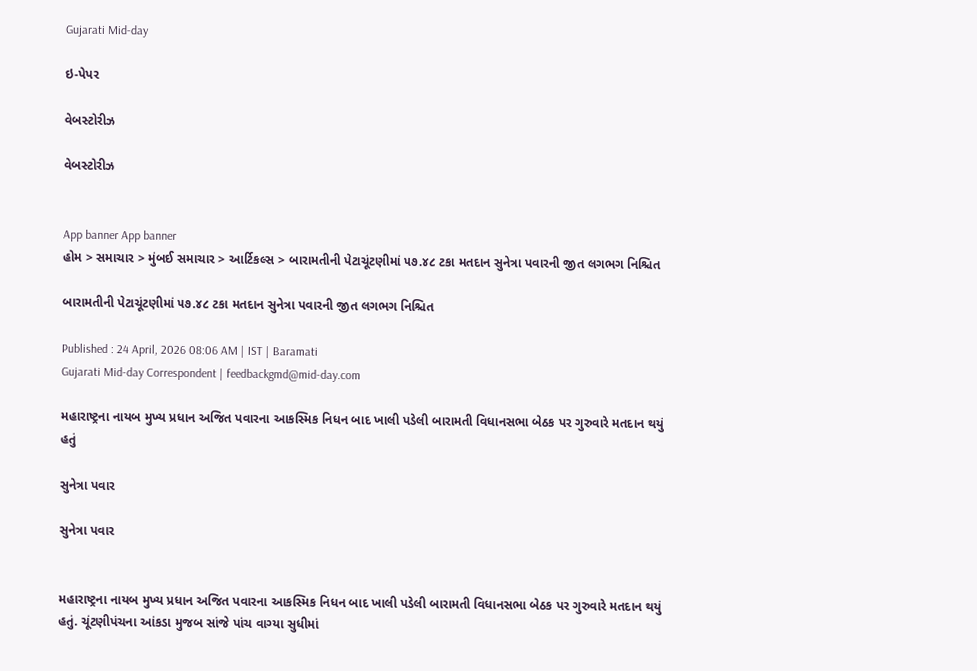Gujarati Mid-day

ઇ-પેપર

વેબસ્ટોરીઝ

વેબસ્ટોરીઝ


App banner App banner
હોમ > સમાચાર > મુંબઈ સમાચાર > આર્ટિકલ્સ > બારામતીની પેટાચૂંટણીમાં ૫૭.૪૮ ટકા મતદાન સુનેત્રા પવારની જીત લગભગ નિશ્ચિત

બારામતીની પેટાચૂંટણીમાં ૫૭.૪૮ ટકા મતદાન સુનેત્રા પવારની જીત લગભગ નિશ્ચિત

Published : 24 April, 2026 08:06 AM | IST | Baramati
Gujarati Mid-day Correspondent | feedbackgmd@mid-day.com

મહારાષ્ટ્રના નાયબ મુખ્ય પ્રધાન અજિત પવારના આકસ્મિક નિધન બાદ ખાલી પડેલી બારામતી વિધાનસભા બેઠક પર ગુરુવારે મતદાન થયું હતું

સુનેત્રા પવાર

સુનેત્રા પવાર


મહારાષ્ટ્રના નાયબ મુખ્ય પ્રધાન અજિત પવારના આકસ્મિક નિધન બાદ ખાલી પડેલી બારામતી વિધાનસભા બેઠક પર ગુરુવારે મતદાન થયું હતું. ચૂંટણીપંચના આંકડા મુજબ સાંજે પાંચ વાગ્યા સુધીમાં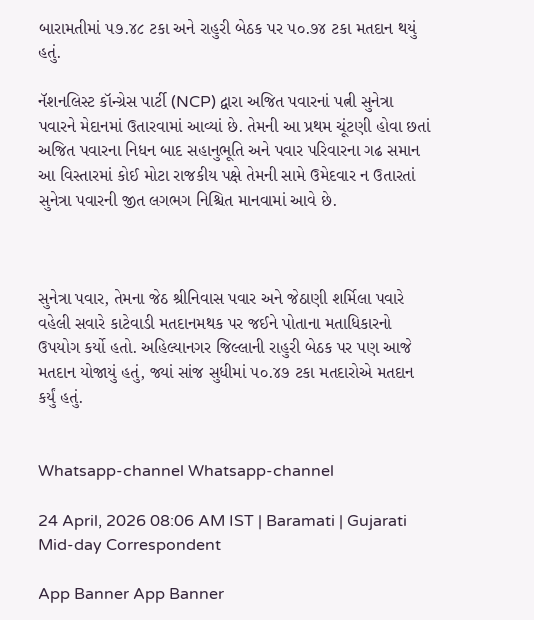બારામતીમાં ૫૭.૪૮ ટકા અને રાહુરી બેઠક પર ૫૦.૭૪ ટકા મતદાન થયું હતું.

નૅશનલિસ્ટ કૉન્ગ્રેસ પાર્ટી (NCP) દ્વારા અજિત પવારનાં પત્ની સુનેત્રા પવારને મેદાનમાં ઉતારવામાં આવ્યાં છે. તેમની આ પ્રથમ ચૂંટણી હોવા છતાં અજિત પવારના નિધન બાદ સહાનુભૂતિ અને પવાર પરિવારના ગઢ સમાન આ વિસ્તારમાં કોઈ મોટા રાજકીય પક્ષે તેમની સામે ઉમેદવાર ન ઉતારતાં સુનેત્રા પવારની જીત લગભગ નિશ્ચિત માનવામાં આવે છે.



સુનેત્રા પવાર, તેમના જેઠ શ્રીનિવાસ પવાર અને જેઠાણી શર્મિલા પવારે વહેલી સવારે કાટેવાડી મતદાનમથક પર જઈને પોતાના મતાધિકારનો ઉપયોગ કર્યો હતો. અહિલ્યાનગર જિલ્લાની રાહુરી બેઠક પર પણ આજે મતદાન યોજાયું હતું, જ્યાં સાંજ સુધીમાં ૫૦.૪૭ ટકા મતદારોએ મતદાન કર્યું હતું.


Whatsapp-channel Whatsapp-channel

24 April, 2026 08:06 AM IST | Baramati | Gujarati Mid-day Correspondent

App Banner App Banner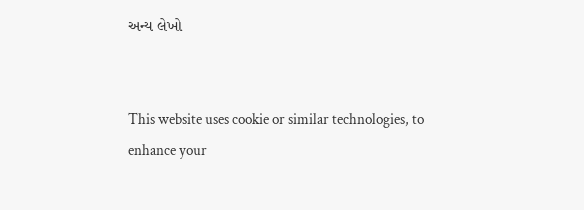અન્ય લેખો


This website uses cookie or similar technologies, to enhance your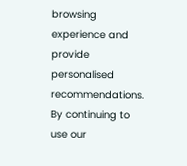browsing experience and provide personalised recommendations. By continuing to use our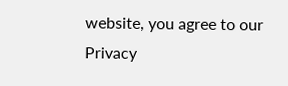website, you agree to our Privacy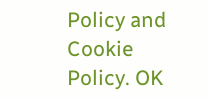Policy and Cookie Policy. OK